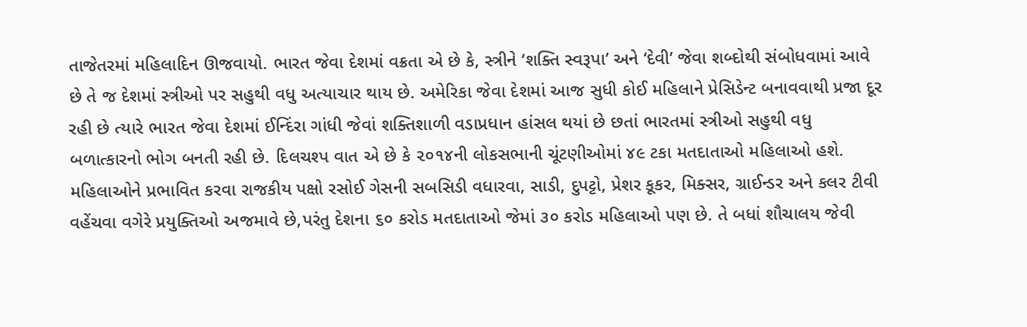તાજેતરમાં મહિલાદિન ઊજવાયો. ભારત જેવા દેશમાં વક્રતા એ છે કે, સ્ત્રીને ‘શક્તિ સ્વરૂપા’ અને ‘દેવી’ જેવા શબ્દોથી સંબોધવામાં આવે છે તે જ દેશમાં સ્ત્રીઓ પર સહુથી વધુ અત્યાચાર થાય છે. અમેરિકા જેવા દેશમાં આજ સુધી કોઈ મહિલાને પ્રેસિડેન્ટ બનાવવાથી પ્રજા દૂર રહી છે ત્યારે ભારત જેવા દેશમાં ઈન્દિંરા ગાંધી જેવાં શક્તિશાળી વડાપ્રધાન હાંસલ થયાં છે છતાં ભારતમાં સ્ત્રીઓ સહુથી વધુ બળાત્કારનો ભોગ બનતી રહી છે. દિલચશ્પ વાત એ છે કે ૨૦૧૪ની લોકસભાની ચૂંટણીઓમાં ૪૯ ટકા મતદાતાઓ મહિલાઓ હશે. મહિલાઓને પ્રભાવિત કરવા રાજકીય પક્ષો રસોઈ ગેસની સબસિડી વધારવા, સાડી, દુપટ્ટો, પ્રેશર કૂકર, મિક્સર, ગ્રાઈન્ડર અને કલર ટીવી વહેંચવા વગેરે પ્રયુક્તિઓ અજમાવે છે,પરંતુ દેશના ૬૦ કરોડ મતદાતાઓ જેમાં ૩૦ કરોડ મહિલાઓ પણ છે. તે બધાં શૌચાલય જેવી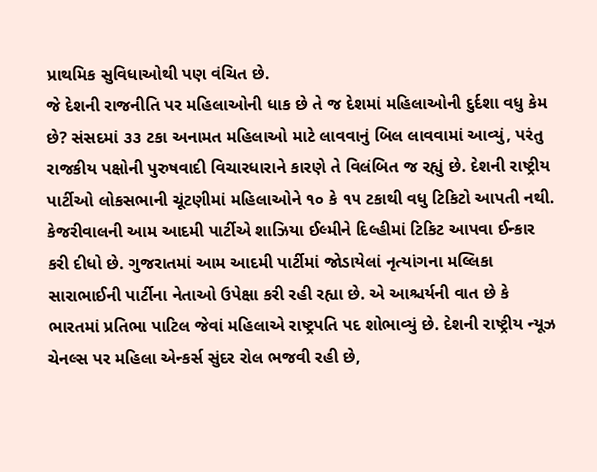પ્રાથમિક સુવિધાઓથી પણ વંચિત છે.
જે દેશની રાજનીતિ પર મહિલાઓની ધાક છે તે જ દેશમાં મહિલાઓની દુર્દશા વધુ કેમ છે? સંસદમાં ૩૩ ટકા અનામત મહિલાઓ માટે લાવવાનું બિલ લાવવામાં આવ્યું, પરંતુ રાજકીય પક્ષોની પુરુષવાદી વિચારધારાને કારણે તે વિલંબિત જ રહ્યું છે. દેશની રાષ્ટ્રીય પાર્ટીઓ લોકસભાની ચૂંટણીમાં મહિલાઓને ૧૦ કે ૧૫ ટકાથી વધુ ટિકિટો આપતી નથી. કેજરીવાલની આમ આદમી પાર્ટીએ શાઝિયા ઈલ્મીને દિલ્હીમાં ટિકિટ આપવા ઈન્કાર કરી દીધો છે. ગુજરાતમાં આમ આદમી પાર્ટીમાં જોડાયેલાં નૃત્યાંગના મલ્લિકા સારાભાઈની પાર્ટીના નેતાઓ ઉપેક્ષા કરી રહી રહ્યા છે. એ આશ્ચર્યની વાત છે કે ભારતમાં પ્રતિભા પાટિલ જેવાં મહિલાએ રાષ્ટ્રપતિ પદ શોભાવ્યું છે. દેશની રાષ્ટ્રીય ન્યૂઝ ચેનલ્સ પર મહિલા એન્કર્સ સુંદર રોલ ભજવી રહી છે,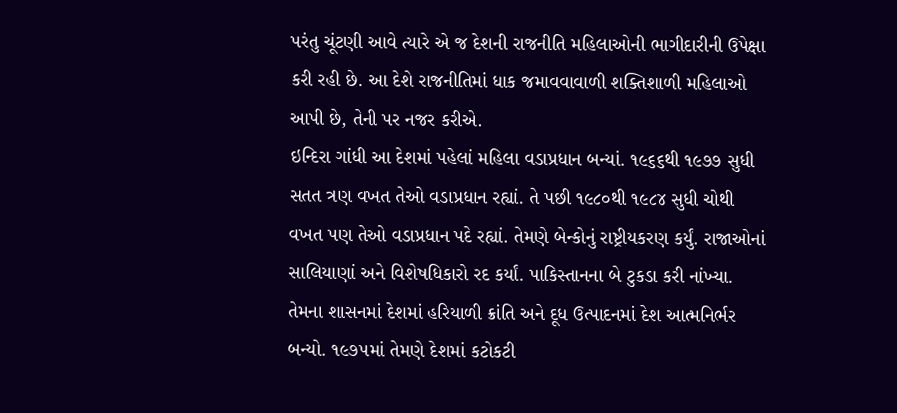પરંતુ ચૂંટણી આવે ત્યારે એ જ દેશની રાજનીતિ મહિલાઓની ભાગીદારીની ઉપેક્ષા કરી રહી છે. આ દેશે રાજનીતિમાં ધાક જમાવવાવાળી શક્તિશાળી મહિલાઓ આપી છે, તેની પર નજર કરીએ.
ઇન્દિરા ગાંધી આ દેશમાં પહેલાં મહિલા વડાપ્રધાન બન્યાં. ૧૯૬૬થી ૧૯૭૭ સુધી સતત ત્રણ વખત તેઓ વડાપ્રધાન રહ્યાં. તે પછી ૧૯૮૦થી ૧૯૮૪ સુધી ચોથી વખત પણ તેઓ વડાપ્રધાન પદે રહ્યાં. તેમણે બેન્કોનું રાષ્ટ્રીયકરણ કર્યું. રાજાઓનાં સાલિયાણાં અને વિશેષધિકારો રદ કર્યાં. પાકિસ્તાનના બે ટુકડા કરી નાંખ્યા. તેમના શાસનમાં દેશમાં હરિયાળી ક્રાંતિ અને દૂધ ઉત્પાદનમાં દેશ આત્મનિર્ભર બન્યો. ૧૯૭૫માં તેમણે દેશમાં કટોકટી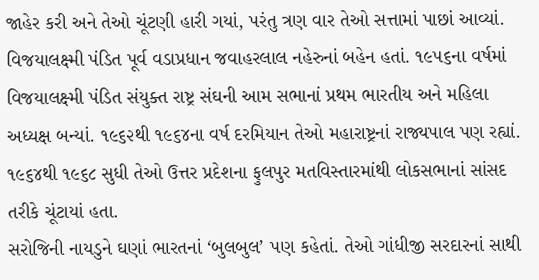જાહેર કરી અને તેઓ ચૂંટણી હારી ગયાં, પરંતુ ત્રણ વાર તેઓ સત્તામાં પાછાં આવ્યાં.
વિજયાલક્ષ્મી પંડિત પૂર્વ વડાપ્રધાન જવાહરલાલ નહેરુનાં બહેન હતાં. ૧૯૫૬ના વર્ષમાં વિજયાલક્ષ્મી પંડિત સંયુક્ત રાષ્ટ્ર સંઘની આમ સભાનાં પ્રથમ ભારતીય અને મહિલા અધ્યક્ષ બન્યાં. ૧૯૬૨થી ૧૯૬૪ના વર્ષ દરમિયાન તેઓ મહારાષ્ટ્રનાં રાજ્યપાલ પણ રહ્યાં. ૧૯૬૪થી ૧૯૬૮ સુધી તેઓ ઉત્તર પ્રદેશના ફુલપુર મતવિસ્તારમાંથી લોકસભાનાં સાંસદ તરીકે ચૂંટાયાં હતા.
સરોજિની નાયડુને ઘણાં ભારતનાં ‘બુલબુલ’ પણ કહેતાં. તેઓ ગાંધીજી સરદારનાં સાથી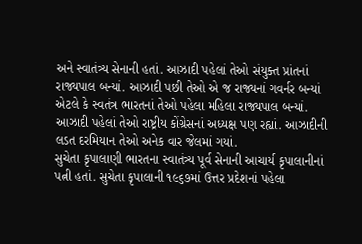અને સ્વાતંત્ર્ય સેનાની હતાં. આઝાદી પહેલાં તેઓ સંયુક્ત પ્રાંતનાં રાજ્યપાલ બન્યાં. આઝાદી પછી તેઓ એ જ રાજ્યનાં ગવર્નર બન્યાં એટલે કે સ્વતંત્ર ભારતનાં તેઓ પહેલા મહિલા રાજ્યપાલ બન્યાં. આઝાદી પહેલાં તેઓ રાષ્ટ્રીય કોંગ્રેસનાં અધ્યક્ષ પણ રહ્યાં. આઝાદીની લડત દરમિયાન તેઓ અનેક વાર જેલમાં ગયાં.
સુચેતા કૃપાલાણી ભારતના સ્વાતંત્ર્ય પૂર્વ સેનાની આચાર્ય કૃપાલાનીનાં પત્ની હતાં. સુચેતા કૃપાલાની ૧૯૬૭માં ઉત્તર પ્રદેશનાં પહેલા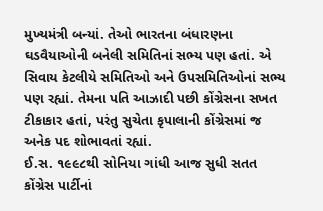મુખ્યમંત્રી બન્યાં. તેઓ ભારતના બંધારણના ઘડવૈયાઓની બનેલી સમિતિનાં સભ્ય પણ હતાં. એ સિવાય કેટલીયે સમિતિઓ અને ઉપસમિતિઓનાં સભ્ય પણ રહ્યાં. તેમના પતિ આઝાદી પછી કોંગ્રેસના સખત ટીકાકાર હતાં, પરંતુ સુચેતા કૃપાલાની કોંગ્રેસમાં જ અનેક પદ શોભાવતાં રહ્યાં.
ઈ.સ. ૧૯૯૮થી સોનિયા ગાંધી આજ સુધી સતત કોંગ્રેસ પાર્ટીનાં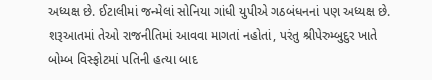અધ્યક્ષ છે. ઈટાલીમાં જન્મેલાં સોનિયા ગાંધી યુપીએ ગઠબંધનનાં પણ અધ્યક્ષ છે. શરૂઆતમાં તેઓ રાજનીતિમાં આવવા માગતાં નહોતાં, પરંતુ શ્રીપેરુમ્બુદુર ખાતે બોમ્બ વિસ્ફોટમાં પતિની હત્યા બાદ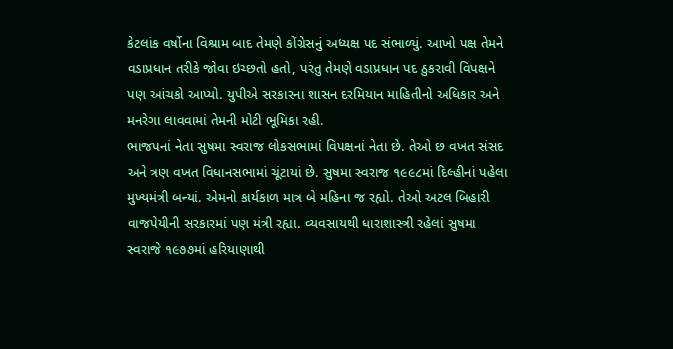કેટલાંક વર્ષોના વિશ્રામ બાદ તેમણે કોંગ્રેસનું અધ્યક્ષ પદ સંભાળ્યું. આખો પક્ષ તેમને વડાપ્રધાન તરીકે જોવા ઇચ્છતો હતો, પરંતુ તેમણે વડાપ્રધાન પદ ઠુકરાવી વિપક્ષને પણ આંચકો આપ્યો. યુપીએ સરકારના શાસન દરમિયાન માહિતીનો અધિકાર અને મનરેગા લાવવામાં તેમની મોટી ભૂમિકા રહી.
ભાજપનાં નેતા સુષમા સ્વરાજ લોકસભામાં વિપક્ષનાં નેતા છે. તેઓ છ વખત સંસદ અને ત્રણ વખત વિધાનસભામાં ચૂંટાયાં છે. સુષમા સ્વરાજ ૧૯૯૮માં દિલ્હીનાં પહેલા મુખ્યમંત્રી બન્યાં. એમનો કાર્યકાળ માત્ર બે મહિના જ રહ્યો. તેઓ અટલ બિહારી વાજપેયીની સરકારમાં પણ મંત્રી રહ્યા. વ્યવસાયથી ધારાશાસ્ત્રી રહેલાં સુષમા સ્વરાજે ૧૯૭૭માં હરિયાણાથી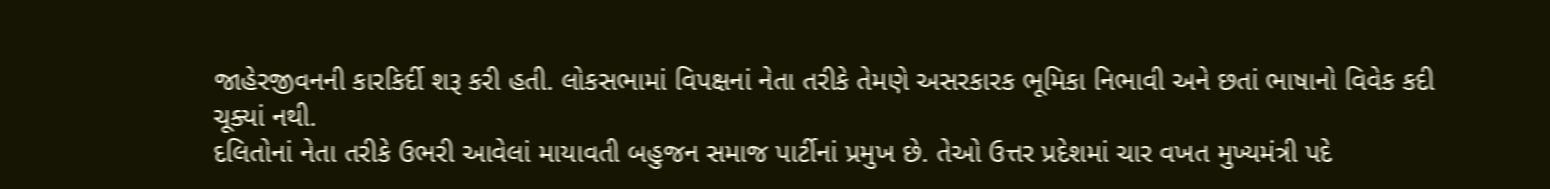જાહેરજીવનની કારકિર્દી શરૂ કરી હતી. લોકસભામાં વિપક્ષનાં નેતા તરીકે તેમણે અસરકારક ભૂમિકા નિભાવી અને છતાં ભાષાનો વિવેક કદી ચૂક્યાં નથી.
દલિતોનાં નેતા તરીકે ઉભરી આવેલાં માયાવતી બહુજન સમાજ પાર્ટીનાં પ્રમુખ છે. તેઓ ઉત્તર પ્રદેશમાં ચાર વખત મુખ્યમંત્રી પદે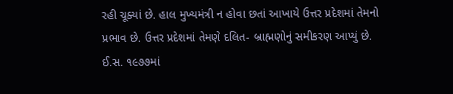રહી ચૂક્યાં છે. હાલ મુખ્યમંત્રી ન હોવા છતાં આખાયે ઉત્તર પ્રદેશમાં તેમનો પ્રભાવ છે. ઉત્તર પ્રદેશમાં તેમણે દલિત- બ્રાહ્મણોનું સમીકરણ આપ્યું છે. ઈ.સ. ૧૯૭૭માં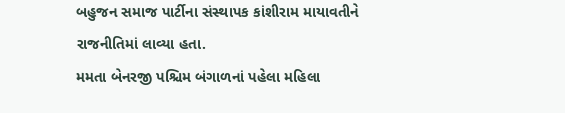બહુજન સમાજ પાર્ટીના સંસ્થાપક કાંશીરામ માયાવતીને રાજનીતિમાં લાવ્યા હતા.
મમતા બેનરજી પશ્ચિમ બંગાળનાં પહેલા મહિલા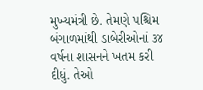મુખ્યમંત્રી છે. તેમણે પશ્ચિમ બંગાળમાંથી ડાબેરીઓનાં ૩૪ વર્ષના શાસનને ખતમ કરી દીધું. તેઓ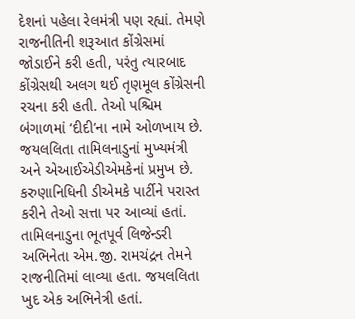દેશનાં પહેલા રેલમંત્રી પણ રહ્યાં. તેમણે રાજનીતિની શરૂઆત કોંગ્રેસમાં જોડાઈને કરી હતી, પરંતુ ત્યારબાદ કોંગ્રેસથી અલગ થઈ તૃણમૂલ કોંગ્રેસની રચના કરી હતી. તેઓ પશ્ચિમ બંગાળમાં ‘દીદી’ના નામે ઓળખાય છે.
જયલલિતા તામિલનાડુનાં મુખ્યમંત્રી અને એઆઈએડીએમકેનાં પ્રમુખ છે. કરુણાનિધિની ડીએમકે પાર્ટીને પરાસ્ત કરીને તેઓ સત્તા પર આવ્યાં હતાં. તામિલનાડુના ભૂતપૂર્વ લિજેન્ડરી અભિનેતા એમ.જી. રામચંદ્રન તેમને રાજનીતિમાં લાવ્યા હતા. જયલલિતા ખુદ એક અભિનેત્રી હતાં.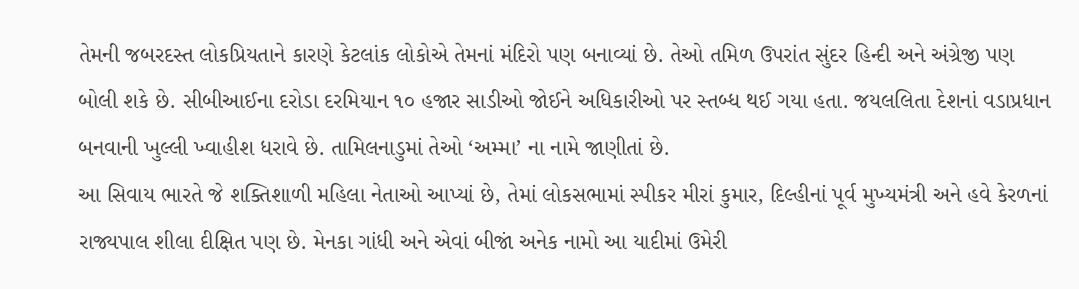તેમની જબરદસ્ત લોકપ્રિયતાને કારણે કેટલાંક લોકોએ તેમનાં મંદિરો પણ બનાવ્યાં છે. તેઓ તમિળ ઉપરાંત સુંદર હિન્દી અને અંગ્રેજી પણ બોલી શકે છે. સીબીઆઈના દરોડા દરમિયાન ૧૦ હજાર સાડીઓ જોઈને અધિકારીઓ પર સ્તબ્ધ થઈ ગયા હતા. જયલલિતા દેશનાં વડાપ્રધાન બનવાની ખુલ્લી ખ્વાહીશ ધરાવે છે. તામિલનાડુમાં તેઓ ‘અમ્મા’ ના નામે જાણીતાં છે.
આ સિવાય ભારતે જે શક્તિશાળી મહિલા નેતાઓ આપ્યાં છે, તેમાં લોકસભામાં સ્પીકર મીરાં કુમાર, દિલ્હીનાં પૂર્વ મુખ્યમંત્રી અને હવે કેરળનાં રાજ્યપાલ શીલા દીક્ષિત પણ છે. મેનકા ગાંધી અને એવાં બીજાં અનેક નામો આ યાદીમાં ઉમેરી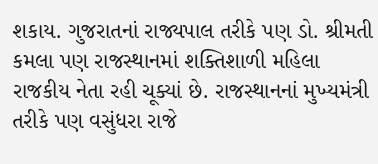શકાય. ગુજરાતનાં રાજ્યપાલ તરીકે પણ ડો. શ્રીમતી કમલા પણ રાજસ્થાનમાં શક્તિશાળી મહિલા રાજકીય નેતા રહી ચૂક્યાં છે. રાજસ્થાનનાં મુખ્યમંત્રી તરીકે પણ વસુંધરા રાજે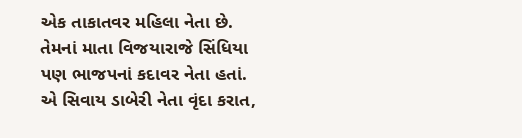એક તાકાતવર મહિલા નેતા છે. તેમનાં માતા વિજયારાજે સિંધિયા પણ ભાજપનાં કદાવર નેતા હતાં. એ સિવાય ડાબેરી નેતા વૃંદા કરાત,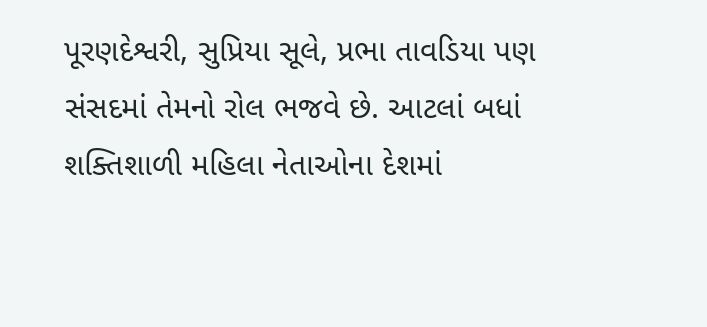પૂરણદેશ્વરી, સુપ્રિયા સૂલે, પ્રભા તાવડિયા પણ સંસદમાં તેમનો રોલ ભજવે છે. આટલાં બધાં શક્તિશાળી મહિલા નેતાઓના દેશમાં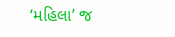‘મહિલા’ જ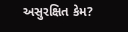અસુરક્ષિત કેમ?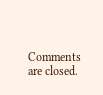Comments are closed.